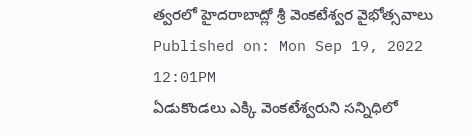త్వరలో హైదరాబాద్లో శ్రీ వెంకటేశ్వర వైభోత్సవాలు
Published on: Mon Sep 19, 2022 12:01PM
ఏడుకొండలు ఎక్కి వెంకటేశ్వరుని సన్నిధిలో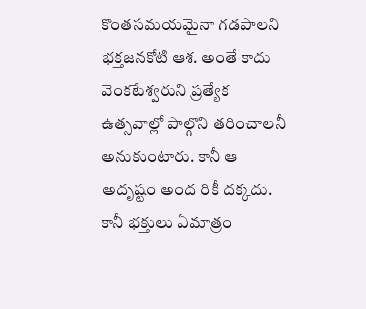కొంతసమయమైనా గడపాలని భక్తజనకోటి ఆశ. అంతే కాదు వెంకటేశ్వరుని ప్రత్యేక ఉత్సవాల్లో పాల్గొని తరించాలనీ అనుకుంటారు. కానీ ఆ అదృష్టం అంద రికీ దక్కదు. కానీ భక్తులు ఏమాత్రం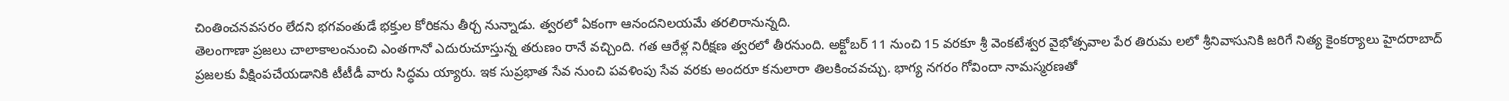చింతించనవసరం లేదని భగవంతుడే భక్తుల కోరికను తీర్చ నున్నాడు. త్వరలో ఏకంగా ఆనందనిలయమే తరలిరానున్నది.
తెలంగాణా ప్రజలు చాలాకాలంనుంచి ఎంతగానో ఎదురుచూస్తున్న తరుణం రానే వచ్చింది. గత ఆరేళ్ల నిరీక్షణ త్వరలో తీరనుంది. అక్టోబర్ 11 నుంచి 15 వరకూ శ్రీ వెంకటేశ్వర వైభోత్సవాల పేర తిరుమ లలో శ్రీనివాసునికి జరిగే నిత్య కైంకర్యాలు హైదరాబాద్ ప్రజలకు వీక్షింపచేయడానికి టీటీడీ వారు సిద్ధమ య్యారు. ఇక సుప్రభాత సేవ నుంచి పవళింపు సేవ వరకు అందరూ కనులారా తిలకించవచ్చు. భాగ్య నగరం గోవిందా నామస్మరణతో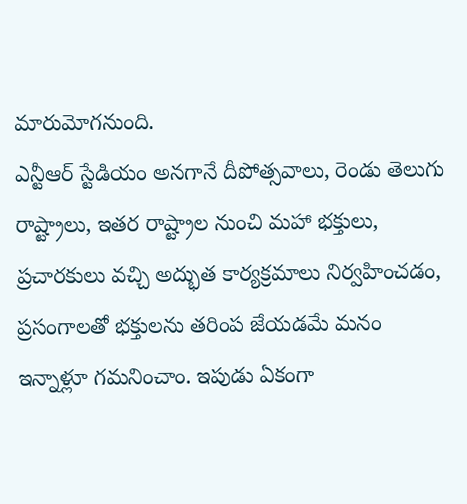మారుమోగనుంది.
ఎన్టీఆర్ స్టేడియం అనగానే దీపోత్సవాలు, రెండు తెలుగు రాష్ట్రాలు, ఇతర రాష్ట్రాల నుంచి మహా భక్తులు, ప్రచారకులు వచ్చి అద్భుత కార్యక్రమాలు నిర్వహించడం, ప్రసంగాలతో భక్తులను తరింప జేయడమే మనం ఇన్నాళ్లూ గమనించాం. ఇపుడు ఏకంగా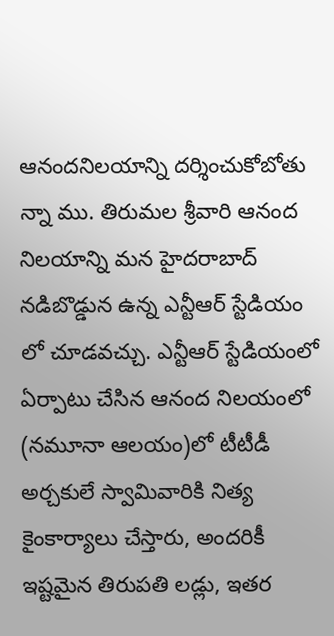ఆనందనిలయాన్ని దర్శించుకోబోతు న్నా ము. తిరుమల శ్రీవారి ఆనంద నిలయాన్ని మన హైదరాబాద్ నడిబొడ్డున ఉన్న ఎన్టీఆర్ స్టేడియం లో చూడవచ్చు. ఎన్టీఆర్ స్టేడియంలో ఏర్పాటు చేసిన ఆనంద నిలయంలో (నమూనా ఆలయం)లో టీటీడీ అర్చకులే స్వామివారికి నిత్య కైంకార్యాలు చేస్తారు, అందరికీ ఇష్టమైన తిరుపతి లడ్లు, ఇతర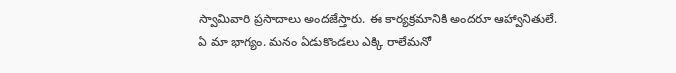స్వామివారి ప్రసాదాలు అందజేస్తారు. ఈ కార్యక్రమానికి అందరూ ఆహ్వానితులే.
ఏ మా భాగ్యం. మనం ఏడుకొండలు ఎక్కి రాలేమనో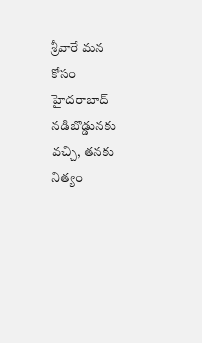శ్రీవారే మన కోసం హైదరాబాద్ నడిబొడ్డునకు వచ్చి, తనకు నిత్యం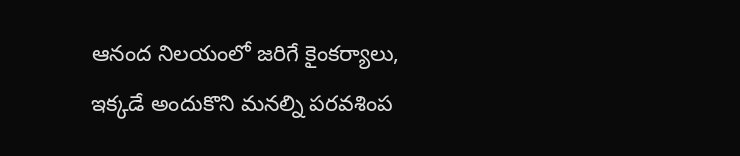ఆనంద నిలయంలో జరిగే కైంకర్యాలు, ఇక్కడే అందుకొని మనల్ని పరవశింప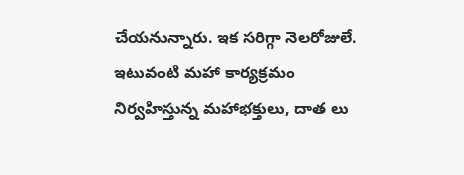చేయనున్నారు. ఇక సరిగ్గా నెలరోజులే. ఇటువంటి మహా కార్యక్రమం నిర్వహిస్తున్న మహాభక్తులు, దాత లు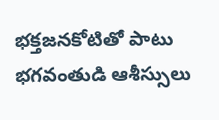భక్తజనకోటితో పాటు భగవంతుడి ఆశీస్సులు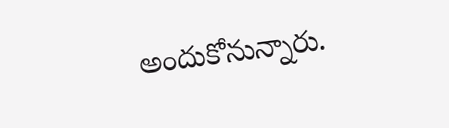అందుకోనున్నారు.